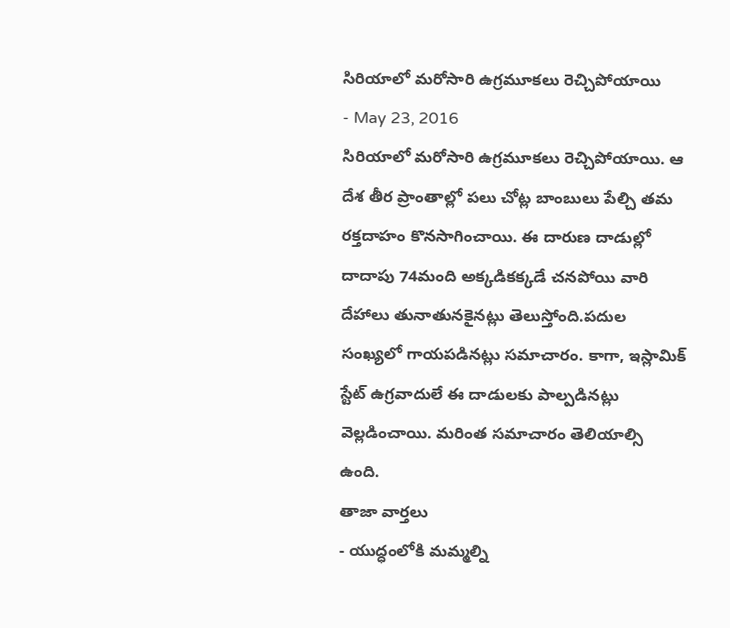సిరియాలో మరోసారి ఉగ్రమూకలు రెచ్చిపోయాయి
- May 23, 2016
సిరియాలో మరోసారి ఉగ్రమూకలు రెచ్చిపోయాయి. ఆ దేశ తీర ప్రాంతాల్లో పలు చోట్ల బాంబులు పేల్చి తమ రక్తదాహం కొనసాగించాయి. ఈ దారుణ దాడుల్లో దాదాపు 74మంది అక్కడికక్కడే చనపోయి వారి దేహాలు తునాతునకైనట్లు తెలుస్తోంది.పదుల సంఖ్యలో గాయపడినట్లు సమాచారం. కాగా, ఇస్లామిక్ స్టేట్ ఉగ్రవాదులే ఈ దాడులకు పాల్పడినట్లు వెల్లడించాయి. మరింత సమాచారం తెలియాల్సి ఉంది.
తాజా వార్తలు
- యుద్ధంలోకి మమ్మల్ని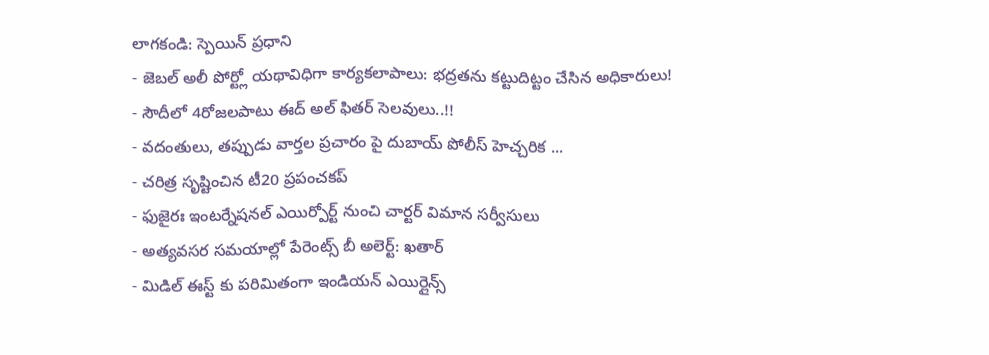లాగకండి: స్పెయిన్ ప్రధాని
- జెబల్ అలీ పోర్ట్లో యథావిధిగా కార్యకలాపాలు: భద్రతను కట్టుదిట్టం చేసిన అధికారులు!
- సౌదీలో 4రోజలపాటు ఈద్ అల్ ఫితర్ సెలవులు..!!
- వదంతులు, తప్పుడు వార్తల ప్రచారం పై దుబాయ్ పోలీస్ హెచ్చరిక ...
- చరిత్ర సృష్టించిన టీ20 ప్రపంచకప్
- ఫుజైరః ఇంటర్నేషనల్ ఎయిర్పోర్ట్ నుంచి చార్టర్ విమాన సర్వీసులు
- అత్యవసర సమయాల్లో పేరెంట్స్ బీ అలెర్ట్: ఖతార్
- మిడిల్ ఈస్ట్ కు పరిమితంగా ఇండియన్ ఎయిర్లైన్స్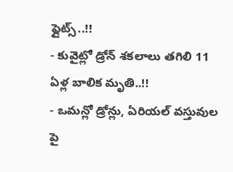ఫ్లైట్స్..!!
- కువైట్లో డ్రోన్ శకలాలు తగిలి 11 ఏళ్ల బాలిక మృతి..!!
- ఒమన్లో డ్రోన్లు, ఏరియల్ వస్తువుల పై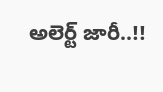అలెర్ట్ జారీ..!!